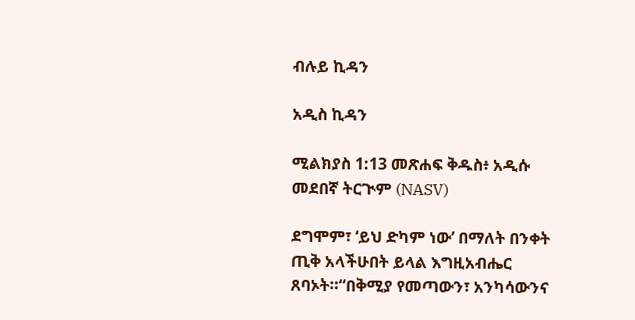ብሉይ ኪዳን

አዲስ ኪዳን

ሚልክያስ 1:13 መጽሐፍ ቅዱስ፥ አዲሱ መደበኛ ትርጒም (NASV)

ደግሞም፣ ‘ይህ ድካም ነው’ በማለት በንቀት ጢቅ አላችሁበት ይላል እግዚአብሔር ጸባኦት።“በቅሚያ የመጣውን፣ አንካሳውንና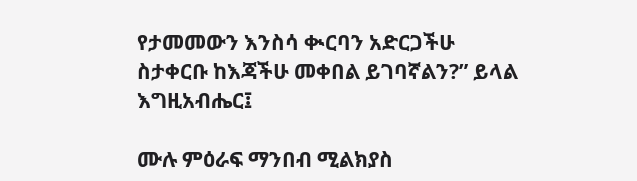የታመመውን እንስሳ ቊርባን አድርጋችሁ ስታቀርቡ ከእጃችሁ መቀበል ይገባኛልን?” ይላል እግዚአብሔር፤

ሙሉ ምዕራፍ ማንበብ ሚልክያስ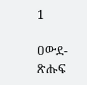1

ዐውደ-ጽሑፍ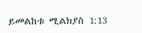ይመልከቱ ሚልክያስ 1:13